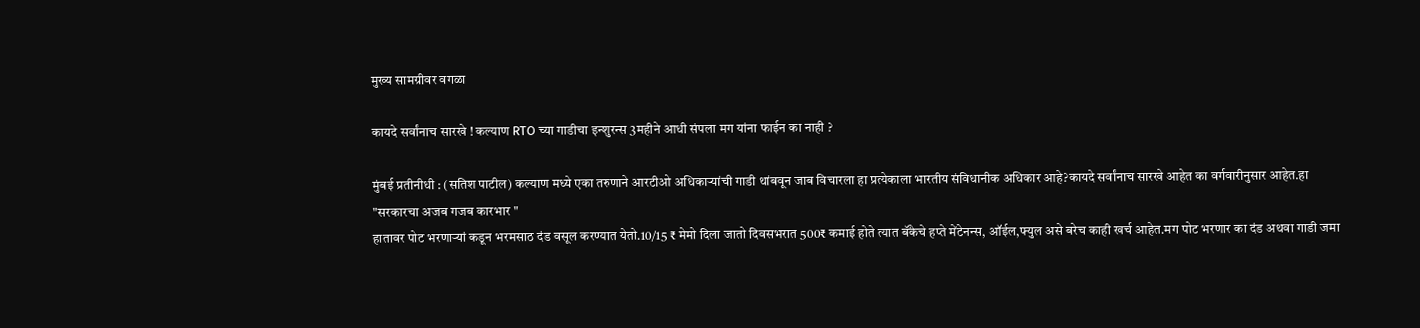मुख्य सामग्रीवर वगळा

कायदे सर्वांनाच सारखे ! कल्याण RTO च्या गाडीचा इन्शुरन्स 3महीने आधी संपला मग यांना फाईन का नाही ?

मुंबई प्रतीनीधी : (सतिश पाटील) कल्याण मध्ये एका तरुणाने आरटीओ अधिकाऱ्यांची गाडी थांबवून जाब विचारला हा प्रत्येकाला भारतीय संविधानीक अधिकार आहे?कायदे सर्वांनाच सारखे आहेत का वर्गवारीनुसार आहेत.हा
"सरकारचा अजब गजब कारभार "
हातावर पोट भरणार्‍यां कडून भरमसाठ दंड वसूल करण्यात येतो.10/15 ₹ मेमो दिला जातो दिवसभरात 500₹ कमाई होते त्यात बॅंकेचे हप्ते मेंटेनन्स, ऑईल,फ्युल असे बरेच काही खर्च आहेत.मग पोट भरणार का दंड अथवा गाडी जमा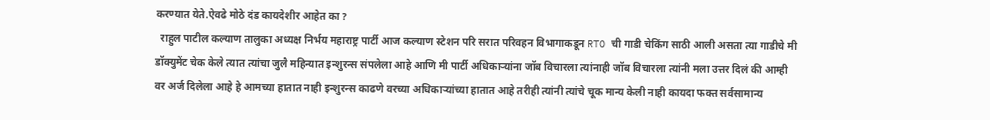करण्यात येते.ऐवढे मोठे दंड कायदेशीर आहेत का ?
  राहुल पाटील कल्याण तालुका अध्यक्ष निर्भय महाराष्ट्र पार्टी आज कल्याण स्टेशन परि सरात परिवहन विभागाकडून RTO ची गाडी चेकिंग साठी आली असता त्या गाडीचे मी डॉक्युमेंट चेक केले त्यात त्यांचा जुलै महिन्यात इन्शुरन्स संपलेला आहे आणि मी पार्टी अधिकाऱ्यांना जॉब विचारला त्यांनाही जॉब विचारला त्यांनी मला उत्तर दिलं की आम्ही वर अर्ज दिलेला आहे हे आमच्या हातात नाही इन्शुरन्स काढणे वरच्या अधिकाऱ्यांच्या हातात आहे तरीही त्यांनी त्यांचे चूक मान्य केली नाही कायदा फक्त सर्वसामान्य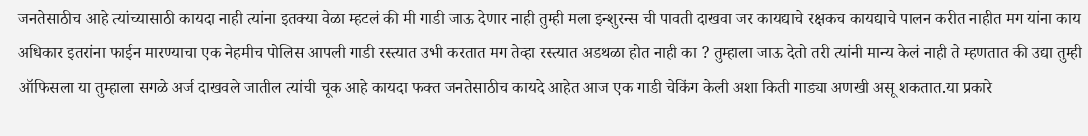जनतेसाठीच आहे त्यांच्यासाठी कायदा नाही त्यांना इतक्या वेळा म्हटलं की मी गाडी जाऊ देणार नाही तुम्ही मला इन्शुरन्स ची पावती दाखवा जर कायद्याचे रक्षकच कायद्याचे पालन करीत नाहीत मग यांना काय अधिकार इतरांना फाईन मारण्याचा एक नेहमीच पोलिस आपली गाडी रस्त्यात उभी करतात मग तेव्हा रस्त्यात अडथळा होत नाही का ? तुम्हाला जाऊ देतो तरी त्यांनी मान्य केलं नाही ते म्हणतात की उद्या तुम्ही ऑफिसला या तुम्हाला सगळे अर्ज दाखवले जातील त्यांची चूक आहे कायदा फक्त जनतेसाठीच कायदे आहेत आज एक गाडी चेकिंग केली अशा किती गाड्या अणखी असू शकतात.या प्रकारे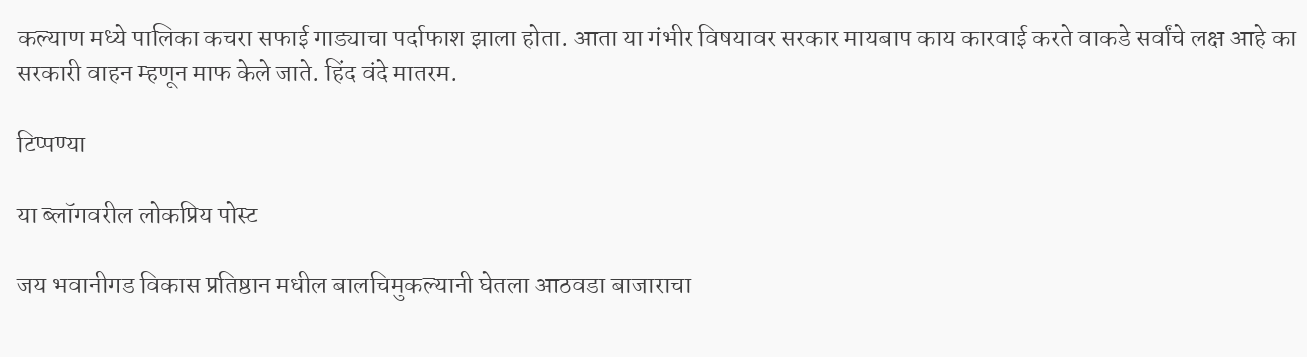कल्याण मध्ये पालिका कचरा सफाई गाड्याचा पर्दाफाश झाला होता. आता या गंभीर विषयावर सरकार मायबाप काय कारवाई करते वाकडे सर्वांचे लक्ष आहे का सरकारी वाहन म्हणून माफ केले जाते. हिंद वंदे मातरम.

टिप्पण्या

या ब्लॉगवरील लोकप्रिय पोस्ट

जय भवानीगड विकास प्रतिष्ठान मधील बालचिमुकल्यानी घेतला आठवडा बाजाराचा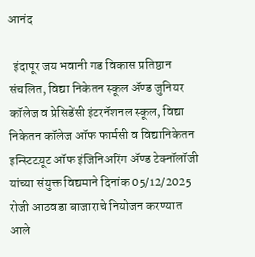आनंद

  इंदापूर जय भवानी गड विकास प्रतिष्ठान संचलित, विद्या निकेतन स्कूल अ‍ॅण्ड जुनियर कॉलेज व प्रेसिडेंसी इंटरनॅशनल स्कूल, विद्या निकेतन कॉलेज ऑफ फार्मसी व विद्यानिकेतन इन्स्टिटय़ूट ऑफ इंजिनिअरिंग अ‍ॅण्ड टेक्नॉलॉजी यांच्या संयुक्त विद्यमाने दिनांक 05/12/2025 रोजी आठवडा बाजाराचे नियोजन करण्यात आले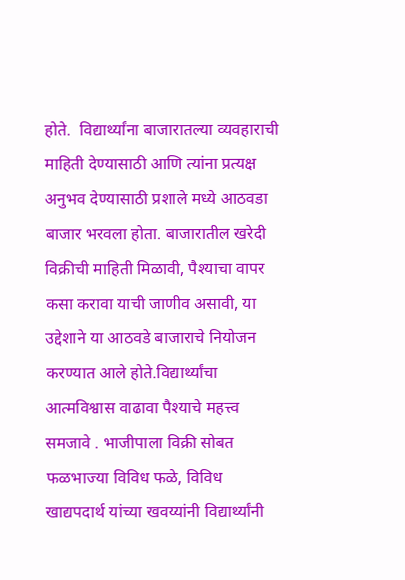होते.  विद्यार्थ्यांना बाजारातल्या व्यवहाराची माहिती देण्यासाठी आणि त्यांना प्रत्यक्ष अनुभव देण्यासाठी प्रशाले मध्ये आठवडा बाजार भरवला होता. बाजारातील खरेदी विक्रीची माहिती मिळावी, पैश्याचा वापर कसा करावा याची जाणीव असावी, या उद्देशाने या आठवडे बाजाराचे नियोजन करण्यात आले होते.विद्यार्थ्यांचा आत्मविश्वास वाढावा पैश्याचे महत्त्व समजावे . भाजीपाला विक्री सोबत फळभाज्या विविध फळे, विविध खाद्यपदार्थ यांच्या खवय्यांनी विद्यार्थ्यांनी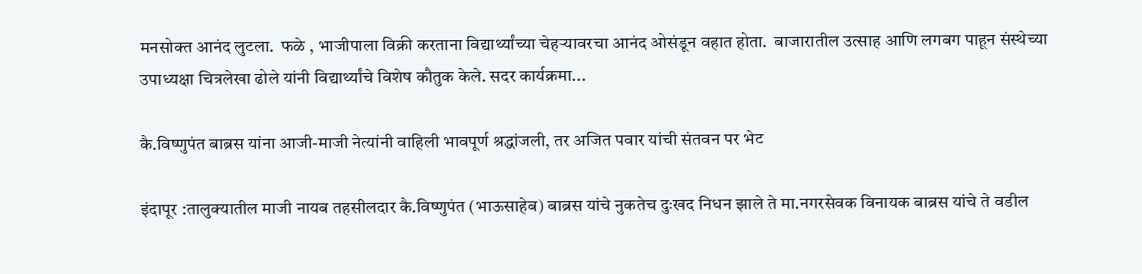मनसोक्त आनंद लुटला.  फळे , भाजीपाला विक्री करताना विद्यार्थ्यांच्या चेहर्‍यावरचा आनंद ओसंडून वहात होता.  बाजारातील उत्साह आणि लगबग पाहून संस्थेच्या उपाध्यक्षा चित्रलेखा ढोले यांनी विद्यार्थ्यांचे विशेष कौतुक केले. सदर कार्यक्रमा...

कै.विष्णुपंत बाब्रस यांना आजी-माजी नेत्यांनी वाहिली भावपूर्ण श्रद्धांजली, तर अजित पवार यांची संतवन पर भेट

इंदापूर :तालुक्यातील माजी नायब तहसीलदार कै.विष्णुपंत (भाऊसाहेब) बाब्रस यांचे नुकतेच दुःखद निधन झाले ते मा.नगरसेवक विनायक बाब्रस यांचे ते वडील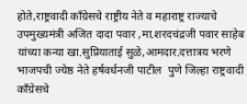होते,राष्ट्रवादी काँग्रेसचे राष्ट्रीय नेते व महाराष्ट्र राज्याचे उपमुख्यमंत्री अजित दादा पवार ,मा.शरदचंद्रजी पवार साहेब यांच्या कन्या खा.सुप्रियाताई सुळे,आमदार.दत्तात्रय भरणे भाजपची ज्येष्ठ नेते हर्षवर्धनजी पाटील  पुणे जिल्हा राष्ट्रवादी काँग्रेसचे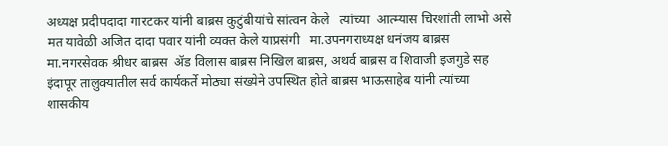अध्यक्ष प्रदीपदादा गारटकर यांनी बाब्रस कुटुंबीयांचे सांत्वन केले   त्यांच्या  आत्म्यास चिरशांती लाभो असे मत यावेळी अजित दादा पवार यांनी व्यक्त केले याप्रसंगी   मा.उपनगराध्यक्ष धनंजय बाब्रस  मा.नगरसेवक श्रीधर बाब्रस  ॲड विलास बाब्रस निखिल बाब्रस, अथर्व बाब्रस व शिवाजी इजगुडे सह इंदापूर तालुक्यातील सर्व कार्यकर्ते मोठ्या संख्येने उपस्थित होते बाब्रस भाऊसाहेब यांनी त्यांच्या शासकीय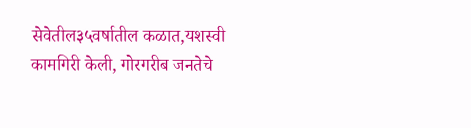सेवेतील३५वर्षातील कळात,यशस्वी कामगिरी केली, गोरगरीब जनतेचे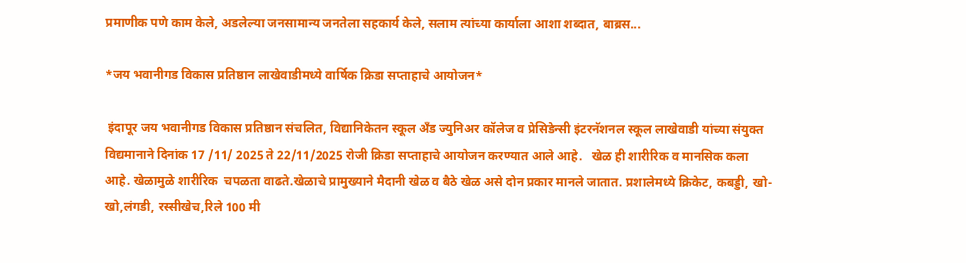प्रमाणीक पणे काम केले, अडलेल्या जनसामान्य जनतेला सहकार्य केले, सलाम त्यांच्या कार्याला आशा शब्दात, बाब्रस...

*जय भवानीगड विकास प्रतिष्ठान लाखेवाडीमध्ये वार्षिक क्रिडा सप्ताहाचे आयोजन*

 इंदापूर जय भवानीगड विकास प्रतिष्ठान संचलित, विद्यानिकेतन स्कूल अँड ज्युनिअर कॉलेज व प्रेसिडेन्सी इंटरनॅशनल स्कूल लाखेवाडी यांच्या संयुक्त विद्यमानाने दिनांक 17 /11/ 2025 ते 22/11/2025 रोजी क्रिडा सप्ताहाचे आयोजन करण्यात आले आहे.   खेळ ही शारीरिक व मानसिक कला आहे. खेळामुळे शारीरिक  चपळता वाढते.खेळाचे प्रामुख्याने मैदानी खेळ व बैठे खेळ असे दोन प्रकार मानले जातात. प्रशालेमध्ये क्रिकेट, कबड्डी, खो-खो,लंगडी, रस्सीखेच,रिले 100 मी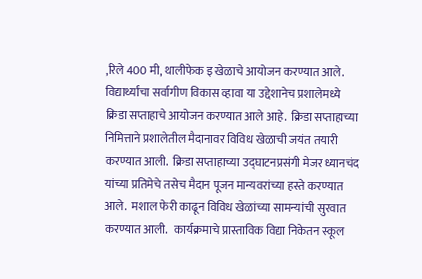,रिले 400 मी, थालीफेक इ खेळाचे आयोजन करण्यात आले.  विद्यार्थ्यांचा सर्वागीण विकास व्हावा या उद्देशानेच प्रशालेमध्ये क्रिडा सप्ताहाचे आयोजन करण्यात आले आहे.  क्रिडा सप्ताहाच्या निमित्ताने प्रशालेतील मैदानावर विविध खेळाची जयंत तयारी करण्यात आली.  क्रिडा सप्ताहाच्या उद्घाटनप्रसंगी मेजर ध्यानचंद यांच्या प्रतिमेचे तसेच मैदान पूजन मान्यवरांच्या हस्ते करण्यात आले.  मशाल फेरी काढून विविध खेळांच्या सामन्यांची सुरवात करण्यात आली.   कार्यक्रमाचे प्रास्ताविक विद्या निकेतन स्कूल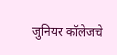जुनियर कॉलेजचे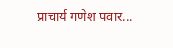प्राचार्य गणेश पवार...